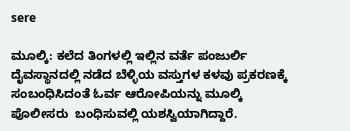sere

ಮೂಲ್ಕಿ: ಕಲೆದ ತಿಂಗಳಲ್ಲಿ ಇಲ್ಲಿನ ವರ್ತೆ ಪಂಜುರ್ಲಿ ದೈವಸ್ಥಾನದಲ್ಲಿ ನಡೆದ ಬೆಳ್ಳಿಯ ವಸ್ತುಗಳ ಕಳವು ಪ್ರಕರಣಕ್ಕೆ ಸಂಬಂಧಿಸಿದಂತೆ ಓರ್ವ ಆರೋಪಿಯನ್ನು ಮೂಲ್ಕಿ ಪೊಲೀಸರು  ಬಂಧಿಸುವಲ್ಲಿ ಯಶಸ್ವಿಯಾಗಿದ್ದಾರೆ.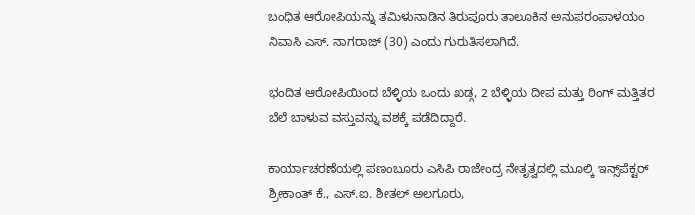ಬಂಧಿತ ಆರೋಪಿಯನ್ನು ತಮಿಳುನಾಡಿನ ತಿರುಪೂರು ತಾಲೂಕಿನ ಅನುಪರಂಪಾಳಯಂ ನಿವಾಸಿ ಎಸ್‌. ನಾಗರಾಜ್‌ (30) ಎಂದು ಗುರುತಿಸಲಾಗಿದೆ.

ಭಂದಿತ ಆರೋಪಿಯಿಂದ ಬೆಳ್ಳಿಯ ಒಂದು ಖಡ್ಗ, 2 ಬೆಳ್ಳಿಯ ದೀಪ ಮತ್ತು ರಿಂಗ್‌ ಮತ್ತಿತರ ಬೆಲೆ ಬಾಳುವ ವಸ್ತುವನ್ನು ವಶಕ್ಕೆ ಪಡೆದಿದ್ದಾರೆ.

ಕಾರ್ಯಾಚರಣೆಯಲ್ಲಿ ಪಣಂಬೂರು ಎಸಿಪಿ ರಾಜೇಂದ್ರ ನೇತೃತ್ವದಲ್ಲಿ ಮೂಲ್ಕಿ ಇನ್ಸ್‌ಪೆಕ್ಟರ್‌  ಶ್ರೀಕಾಂತ್‌ ಕೆ., ಎಸ್‌.ಐ. ಶೀತಲ್‌ ಅಲಗೂರು,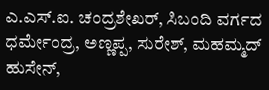ಎ.ಎಸ್‌.ಐ. ಚಂದ್ರಶೇಖರ್‌, ಸಿಬಂದಿ ವರ್ಗದ  ಧರ್ಮೇಂದ್ರ, ಅಣ್ಣಪ್ಪ, ಸುರೇಶ್‌, ಮಹಮ್ಮದ್‌ ಹುಸೇನ್‌,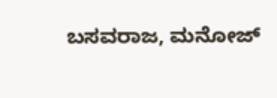ಬಸವರಾಜ, ಮನೋಜ್‌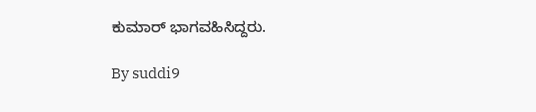ಕುಮಾರ್‌ ಭಾಗವಹಿಸಿದ್ದರು.

By suddi9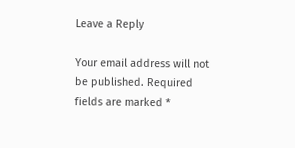Leave a Reply

Your email address will not be published. Required fields are marked *